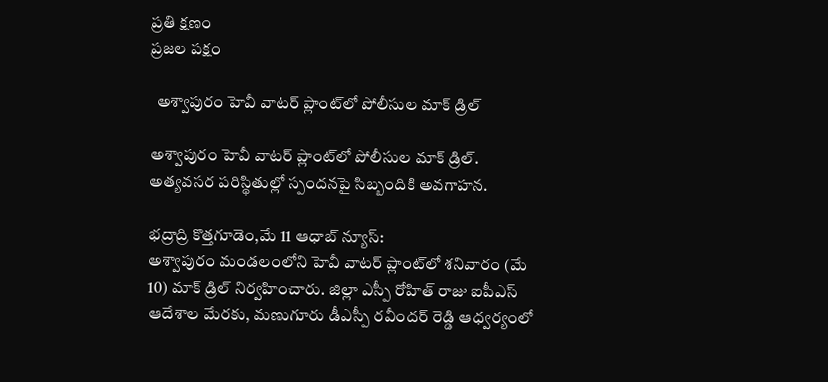ప్రతి క్షణం
ప్రజల పక్షం

  అశ్వాపురం హెవీ వాటర్ ప్లాంట్‌లో పోలీసుల మాక్ డ్రిల్

అశ్వాపురం హెవీ వాటర్ ప్లాంట్‌లో పోలీసుల మాక్ డ్రిల్.
అత్యవసర పరిస్థితుల్లో స్పందనపై సిబ్బందికి అవగాహన.

భద్రాద్రి కొత్తగూడెం,మే 11 ఆధాబ్ న్యూస్:
అశ్వాపురం మండలంలోని హెవీ వాటర్ ప్లాంట్‌లో శనివారం (మే 10) మాక్ డ్రిల్ నిర్వహించారు. జిల్లా ఎస్పీ రోహిత్ రాజు ఐపీఎస్ ఆదేశాల మేరకు, మణుగూరు డీఎస్పీ రవీందర్ రెడ్డి ఆధ్వర్యంలో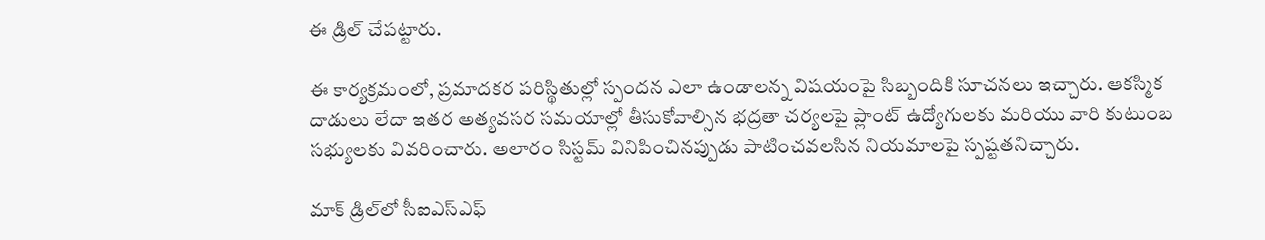ఈ డ్రిల్ చేపట్టారు.

ఈ కార్యక్రమంలో, ప్రమాదకర పరిస్థితుల్లో స్పందన ఎలా ఉండాలన్న విషయంపై సిబ్బందికి సూచనలు ఇచ్చారు. ఆకస్మిక దాడులు లేదా ఇతర అత్యవసర సమయాల్లో తీసుకోవాల్సిన భద్రతా చర్యలపై ప్లాంట్ ఉద్యోగులకు మరియు వారి కుటుంబ సభ్యులకు వివరించారు. అలారం సిస్టమ్ వినిపించినప్పుడు పాటించవలసిన నియమాలపై స్పష్టతనిచ్చారు.

మాక్ డ్రిల్‌లో సీఐఎస్ఎఫ్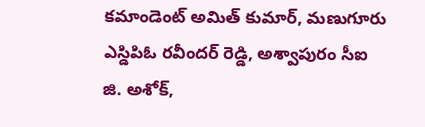కమాండెంట్ అమిత్ కుమార్, మణుగూరు ఎస్డిపిఓ రవీందర్ రెడ్డి, అశ్వాపురం సీఐ జి. అశోక్,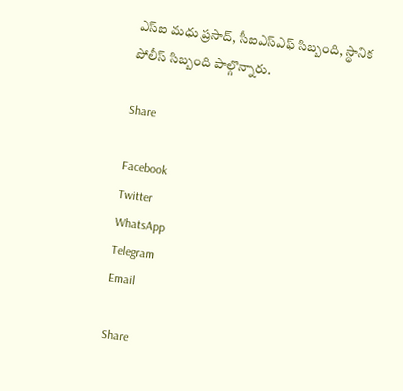ఎస్‌ఐ మధు ప్రసాద్, సీఐఎస్ఎఫ్ సిబ్బంది, స్థానిక పోలీస్ సిబ్బంది పాల్గొన్నారు.

Share

Facebook
Twitter
WhatsApp
Telegram
Email

Share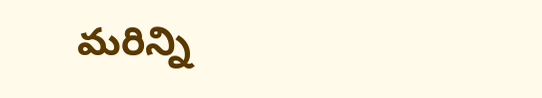మరిన్ని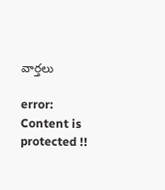వార్తలు

error: Content is protected !!